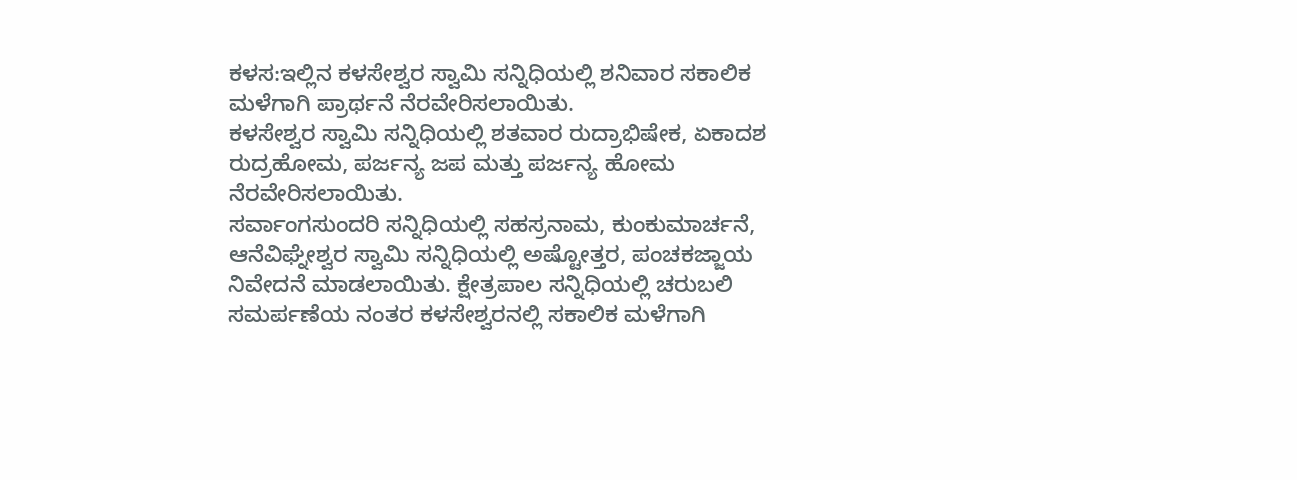ಕಳಸ:ಇಲ್ಲಿನ ಕಳಸೇಶ್ವರ ಸ್ವಾಮಿ ಸನ್ನಿಧಿಯಲ್ಲಿ ಶನಿವಾರ ಸಕಾಲಿಕ ಮಳೆಗಾಗಿ ಪ್ರಾರ್ಥನೆ ನೆರವೇರಿಸಲಾಯಿತು.
ಕಳಸೇಶ್ವರ ಸ್ವಾಮಿ ಸನ್ನಿಧಿಯಲ್ಲಿ ಶತವಾರ ರುದ್ರಾಭಿಷೇಕ, ಏಕಾದಶ ರುದ್ರಹೋಮ, ಪರ್ಜನ್ಯ ಜಪ ಮತ್ತು ಪರ್ಜನ್ಯ ಹೋಮ ನೆರವೇರಿಸಲಾಯಿತು.
ಸರ್ವಾಂಗಸುಂದರಿ ಸನ್ನಿಧಿಯಲ್ಲಿ ಸಹಸ್ರನಾಮ, ಕುಂಕುಮಾರ್ಚನೆ, ಆನೆವಿಘ್ನೇಶ್ವರ ಸ್ವಾಮಿ ಸನ್ನಿಧಿಯಲ್ಲಿ ಅಷ್ಟೋತ್ತರ, ಪಂಚಕಜ್ಜಾಯ ನಿವೇದನೆ ಮಾಡಲಾಯಿತು. ಕ್ಷೇತ್ರಪಾಲ ಸನ್ನಿಧಿಯಲ್ಲಿ ಚರುಬಲಿ ಸಮರ್ಪಣೆಯ ನಂತರ ಕಳಸೇಶ್ವರನಲ್ಲಿ ಸಕಾಲಿಕ ಮಳೆಗಾಗಿ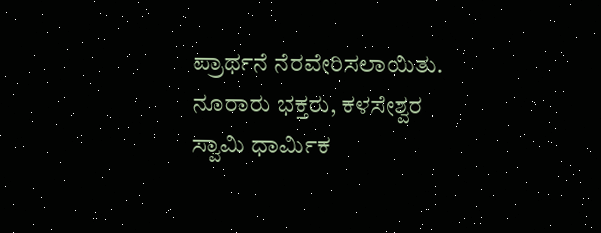ಪ್ರಾರ್ಥನೆ ನೆರವೇರಿಸಲಾಯಿತು.
ನೂರಾರು ಭಕ್ತರು, ಕಳಸೇಶ್ವರ ಸ್ವಾಮಿ ಧಾರ್ಮಿಕ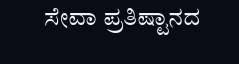ಸೇವಾ ಪ್ರತಿಷ್ಟಾನದ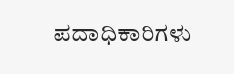ಪದಾಧಿಕಾರಿಗಳು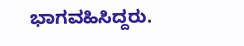ಭಾಗವಹಿಸಿದ್ದರು.